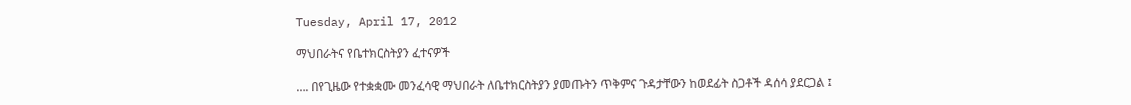Tuesday, April 17, 2012

ማህበራትና የቤተክርስትያን ፈተናዎች

…. በየጊዜው የተቋቋሙ መንፈሳዊ ማህበራት ለቤተክርስትያን ያመጡትን ጥቅምና ጉዳታቸውን ከወደፊት ስጋቶች ዳሰሳ ያደርጋል ፤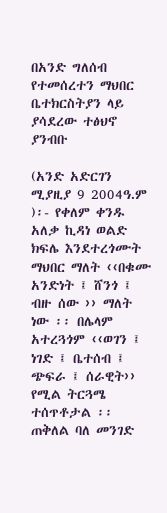በአንድ ግለሰብ የተመሰረተን ማህበር ቤተክርስትያን ላይ ያሳደረው ተፅህኖ ያንብቡ

(አንድ አድርገን ሚያዚያ 9 2004ዓ.ም )፡- የቀለም ቀንዱ አለቃ ኪዳነ ወልድ ክፍሌ እንደተረጎሙት ማህበር ማለት ‹‹በቁሙ አንድነት ፤ ሸንጎ ፤ ብዙ ሰው ›› ማለት ነው ፡፡ በሌላም አተረጓጎም ‹‹ወገን ፤ ነገድ ፤ ቤተሰብ ፤ ጭፍራ ፤ ሰራዊት›› የሚል ትርጓሜ ተሰጥቶታል ፡፡ ጠቅለል ባለ መንገድ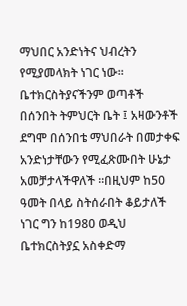ማህበር አንድነትና ህብረትን የሚያመላክት ነገር ነው፡፡ ቤተክርስትያናችንም ወጣቶች በሰንበት ትምህርት ቤት ፤ አዛውንቶች ደግሞ በሰንበቴ ማህበራት በመታቀፍ አንድነታቸውን የሚፈጽሙበት ሁኔታ አመቻታላችዋለች ፡፡በዚህም ከ50 ዓመት በላይ ስትሰራበት ቆይታለች ነገር ግን ከ1980 ወዲህ ቤተክርስትያኗ አስቀድማ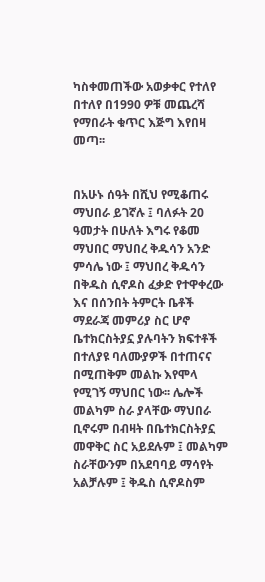ካስቀመጠችው አወቃቀር የተለየ በተለየ በ1990 ዎቹ መጨረሻ የማበራት ቁጥር እጅግ እየበዛ መጣ፡፡


በአሁኑ ሰዓት በሺህ የሚቆጠሩ ማህበራ ይገኛሉ ፤ ባለፉት 20 ዓመታት በሁለት እግሩ የቆመ ማህበር ማህበረ ቅዱሳን አንድ ምሳሌ ነው ፤ ማህበረ ቅዱሳን በቅዱስ ሲኖዶስ ፈቃድ የተዋቀረው እና በሰንበት ትምርት ቤቶች ማደራጃ መምሪያ ስር ሆኖ ቤተክርስትያኗ ያሉባትን ክፍተቶች በተለያዩ ባለሙያዎች በተጠናና በሚጠቅም መልኩ እየሞላ የሚገኝ ማህበር ነው፡፡ ሌሎች መልካም ስራ ያላቸው ማህበራ ቢኖሩም በብዛት በቤተክርስትያኗ መዋቅር ስር አይደሉም ፤ መልካም ስራቸውንም በአደባባይ ማሳየት አልቻሉም ፤ ቅዱስ ሲኖዶስም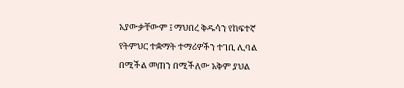አያውቃቸውም ፤ ማህበረ ቅዱሳን የከፍተኛ የትምህር ተቋማት ተማሪዎችን ተገቢ ሊባል በሚችል መጠን በሚችለው አቅም ያህል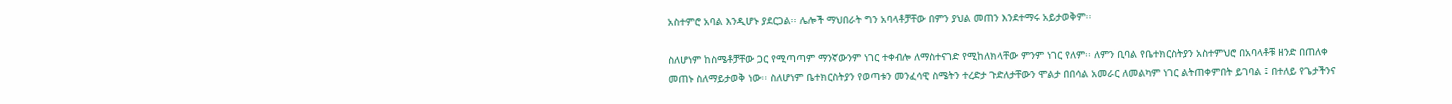አስተምሮ አባል እንዲሆኑ ያደርጋል፡፡ ሌሎች ማህበራት ግን አባላቶቻቸው በምን ያህል መጠን እንደተማሩ አይታወቅም፡፡

ስለሆነም ከስሜቶቻቸው ጋር የሚጣጣም ማንኛውንም ነገር ተቀብሎ ለማስተናገድ የሚከለክላቸው ምንም ነገር የለም፡፡ ለምን ቢባል የቤተክርስትያን አስተምህሮ በአባላቶቹ ዘንድ በጠለቀ መጠኑ ስለማይታወቅ ነው፡፡ ስለሆነም ቤተክርስትያን የወጣቱን መንፈሳዊ ስሜትን ተረድታ ጉድለታቸውን ሞልታ በበሳል አመራር ለመልካም ነገር ልትጠቀምበት ይገባል ፤ በተለይ የጌታችንና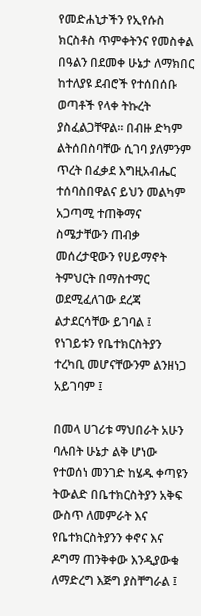የመድሐኒታችን የኢየሱስ ክርስቶስ ጥምቀትንና የመስቀል በዓልን በደመቀ ሁኔታ ለማክበር ከተለያዩ ደብሮች የተሰበሰቡ ወጣቶች የላቀ ትኩረት ያስፈልጋቸዋል፡፡ በብዙ ድካም ልትሰበስባቸው ሲገባ ያለምንም ጥረት በፈቃደ እግዚአብሔር ተሰባስበዋልና ይህን መልካም አጋጣሚ ተጠቅማና ስሜታቸውን ጠብቃ መሰረታዊውን የሀይማኖት ትምህርት በማስተማር ወደሚፈለገው ደረጃ ልታደርሳቸው ይገባል ፤ የነገይቱን የቤተክርስትያን ተረካቢ መሆናቸውንም ልንዘነጋ አይገባም ፤

በመላ ሀገሪቱ ማህበራት አሁን ባሉበት ሁኔታ ልቅ ሆነው የተወሰነ መንገድ ከሄዱ ቀጣዩን ትውልድ በቤተክርስትያን አቅፍ ውስጥ ለመምራት እና የቤተክርስትያንን ቀኖና እና ዶግማ ጠንቅቀው እንዲያውቁ ለማድረግ እጅግ ያስቸግራል ፤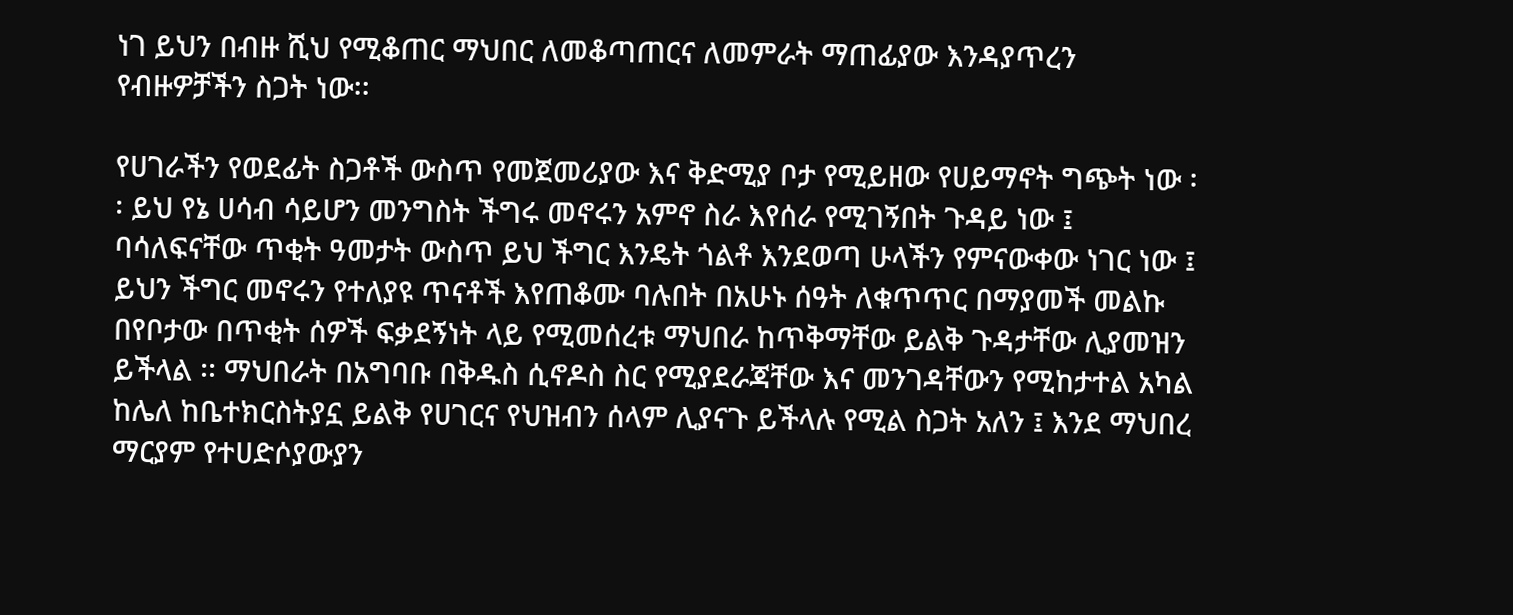ነገ ይህን በብዙ ሺህ የሚቆጠር ማህበር ለመቆጣጠርና ለመምራት ማጠፊያው እንዳያጥረን የብዙዎቻችን ስጋት ነው፡፡

የሀገራችን የወደፊት ስጋቶች ውስጥ የመጀመሪያው እና ቅድሚያ ቦታ የሚይዘው የሀይማኖት ግጭት ነው ፡፡ ይህ የኔ ሀሳብ ሳይሆን መንግስት ችግሩ መኖሩን አምኖ ስራ እየሰራ የሚገኝበት ጉዳይ ነው ፤ ባሳለፍናቸው ጥቂት ዓመታት ውስጥ ይህ ችግር እንዴት ጎልቶ እንደወጣ ሁላችን የምናውቀው ነገር ነው ፤ ይህን ችግር መኖሩን የተለያዩ ጥናቶች እየጠቆሙ ባሉበት በአሁኑ ሰዓት ለቁጥጥር በማያመች መልኩ በየቦታው በጥቂት ሰዎች ፍቃደኝነት ላይ የሚመሰረቱ ማህበራ ከጥቅማቸው ይልቅ ጉዳታቸው ሊያመዝን ይችላል ፡፡ ማህበራት በአግባቡ በቅዱስ ሲኖዶስ ስር የሚያደራጃቸው እና መንገዳቸውን የሚከታተል አካል ከሌለ ከቤተክርስትያኗ ይልቅ የሀገርና የህዝብን ሰላም ሊያናጉ ይችላሉ የሚል ስጋት አለን ፤ እንደ ማህበረ ማርያም የተሀድሶያውያን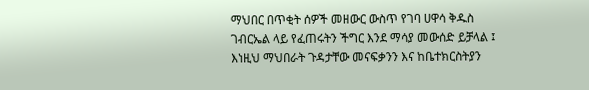ማህበር በጥቂት ሰዎች መዘውር ውስጥ የገባ ሀዋሳ ቅዱስ ገብርኤል ላይ የፈጠሩትን ችግር እንደ ማሳያ መውሰድ ይቻላል ፤ እነዚህ ማህበራት ጉዳታቸው መናፍቃንን እና ከቤተክርስትያን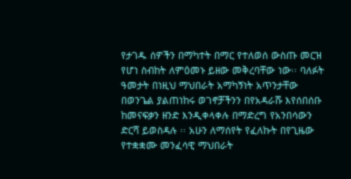የታገዱ ሰዎችን በማካተት በማር የተለወሰ ውስጡ መርዝ የሆነ ስብከት ለምዕመኑ ይዘው መቅረባቸው ነው፡፡ ባለፉት ዓመታት በነዚህ ማህበራት አማካኝነት አጥንታቸው በወንጌል ያልጠነከሩ ወገኖቻችንን በየአዳራሹ እየሰበሰቡ ከመናፍቃን ዘንድ እንዲቀላቀሉ በማድረግ የአንበሳውን ድርሻ ይወስዳሉ ፡፡ አሁን ለማሰየት የፈለኩት በየጊዜው የተቋቋሙ መንፈሳዊ ማህበራት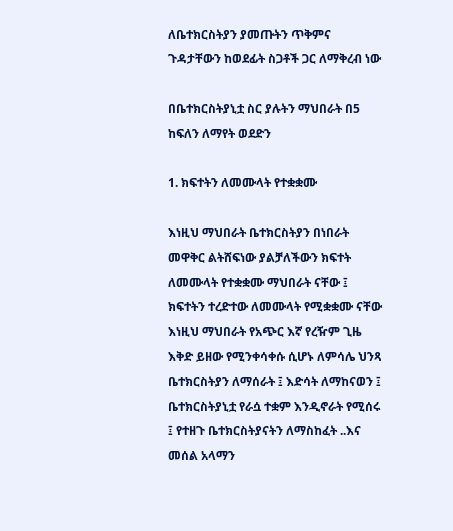ለቤተክርስትያን ያመጡትን ጥቅምና ጉዳታቸውን ከወደፊት ስጋቶች ጋር ለማቅረብ ነው

በቤተክርስትያኒቷ ስር ያሉትን ማህበራት በ5 ከፍለን ለማየት ወደድን

1. ክፍተትን ለመሙላት የተቋቋሙ

እነዚህ ማህበራት ቤተክርስትያን በነበራት መዋቅር ልትሸፍነው ያልቻለችውን ክፍተት ለመሙላት የተቋቋሙ ማህበራት ናቸው ፤ ክፍተትን ተረድተው ለመሙላት የሚቋቋሙ ናቸው እነዚህ ማህበራት የአጭር እኛ የረዥም ጊዜ እቅድ ይዘው የሚንቀሳቀሱ ሲሆኑ ለምሳሌ ህንጻ ቤተክርስትያን ለማሰራት ፤ እድሳት ለማከናወን ፤ ቤተክርስትያኒቷ የራሷ ተቋም እንዲኖራት የሚሰሩ ፤ የተዘጉ ቤተክርስትያናትን ለማስከፈት ..እና መሰል አላማን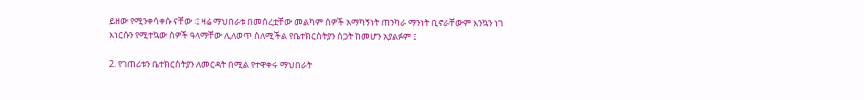ይዘው የሚንቀሳቀሱ ናቸው ፡፤ ዛሬ ማህበራቱ በመሰረቷቸው መልካም ሰዎች አማካኝነት ጠንካራ ማንነት ቢኖራቸውም እንኳን ነገ እነርሱን የሚተኳው ሰዎች ዓላማቸው ሊለወጥ ስለሚችል የቤተክርስትያን ስጋት ከመሆን አያልፉም ፤

2. የገጠሪቱን ቤተክርስትያን ለመርዳት በሚል የተዋቀሩ ማህበራት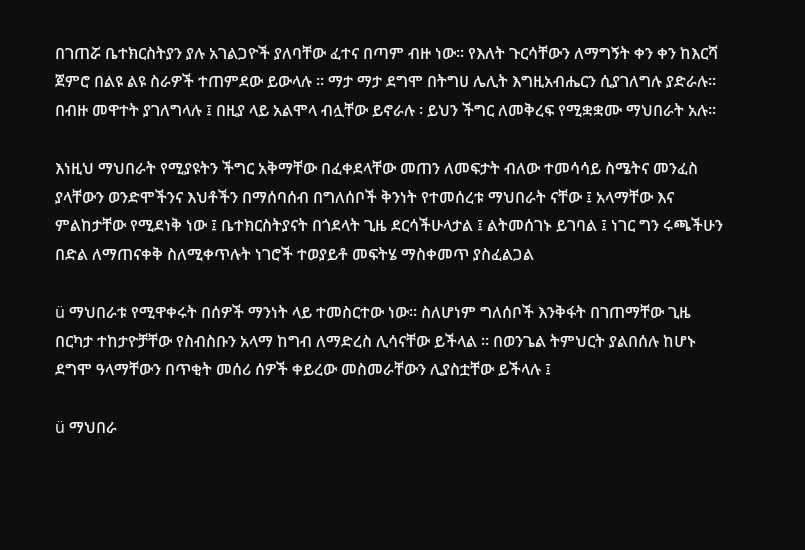በገጠሯ ቤተክርስትያን ያሉ አገልጋዮች ያለባቸው ፈተና በጣም ብዙ ነው፡፡ የእለት ጉርሳቸውን ለማግኝት ቀን ቀን ከእርሻ ጀምሮ በልዩ ልዩ ስራዎች ተጠምደው ይውላሉ ፡፡ ማታ ማታ ደግሞ በትግሀ ሌሊት እግዚአብሔርን ሲያገለግሉ ያድራሉ፡፡ በብዙ መዋተት ያገለግላሉ ፤ በዚያ ላይ አልሞላ ብሏቸው ይኖራሉ ፡ ይህን ችግር ለመቅረፍ የሚቋቋሙ ማህበራት አሉ፡፡

እነዚህ ማህበራት የሚያዩትን ችግር አቅማቸው በፈቀደላቸው መጠን ለመፍታት ብለው ተመሳሳይ ስሜትና መንፈስ ያላቸውን ወንድሞችንና እህቶችን በማሰባሰብ በግለሰቦች ቅንነት የተመሰረቱ ማህበራት ናቸው ፤ አላማቸው እና ምልከታቸው የሚደነቅ ነው ፤ ቤተክርስትያናት በጎደላት ጊዜ ደርሳችሁላታል ፤ ልትመሰገኑ ይገባል ፤ ነገር ግን ሩጫችሁን በድል ለማጠናቀቅ ስለሚቀጥሉት ነገሮች ተወያይቶ መፍትሄ ማስቀመጥ ያስፈልጋል

ü ማህበራቱ የሚዋቀሩት በሰዎች ማንነት ላይ ተመስርተው ነው፡፡ ስለሆነም ግለሰቦች እንቅፋት በገጠማቸው ጊዜ በርካታ ተከታዮቻቸው የስብስቡን አላማ ከግብ ለማድረስ ሊሳናቸው ይችላል ፡፡ በወንጌል ትምህርት ያልበሰሉ ከሆኑ ደግሞ ዓላማቸውን በጥቂት መሰሪ ሰዎች ቀይረው መስመራቸውን ሊያስቷቸው ይችላሉ ፤

ü ማህበራ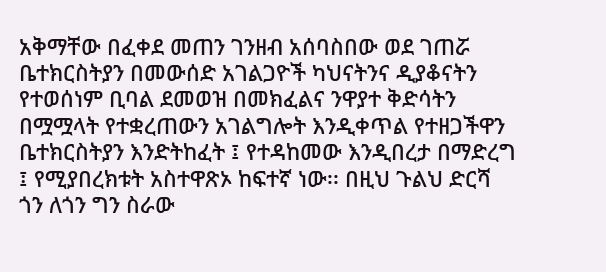አቅማቸው በፈቀደ መጠን ገንዘብ አሰባስበው ወደ ገጠሯ ቤተክርስትያን በመውሰድ አገልጋዮች ካህናትንና ዲያቆናትን የተወሰነም ቢባል ደመወዝ በመክፈልና ንዋያተ ቅድሳትን በሟሟላት የተቋረጠውን አገልግሎት እንዲቀጥል የተዘጋችዋን ቤተክርስትያን እንድትከፈት ፤ የተዳከመው እንዲበረታ በማድረግ ፤ የሚያበረክቱት አስተዋጽኦ ከፍተኛ ነው፡፡ በዚህ ጉልህ ድርሻ ጎን ለጎን ግን ስራው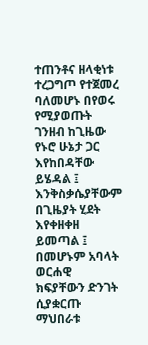ተጠንቶና ዘላቂነቱ ተረጋግጦ የተጀመረ ባለመሆኑ በየወሩ የሚያወጡት ገንዘብ ከጊዜው የኑሮ ሁኔታ ጋር እየከበዳቸው ይሄዳል ፤ እንቅስቃሴያቸውም በጊዜያት ሂደት እየቀዘቀዘ ይመጣል ፤ በመሆኑም አባላት ወርሐዊ ክፍያቸውን ድንገት ሲያቋርጡ ማህበራቱ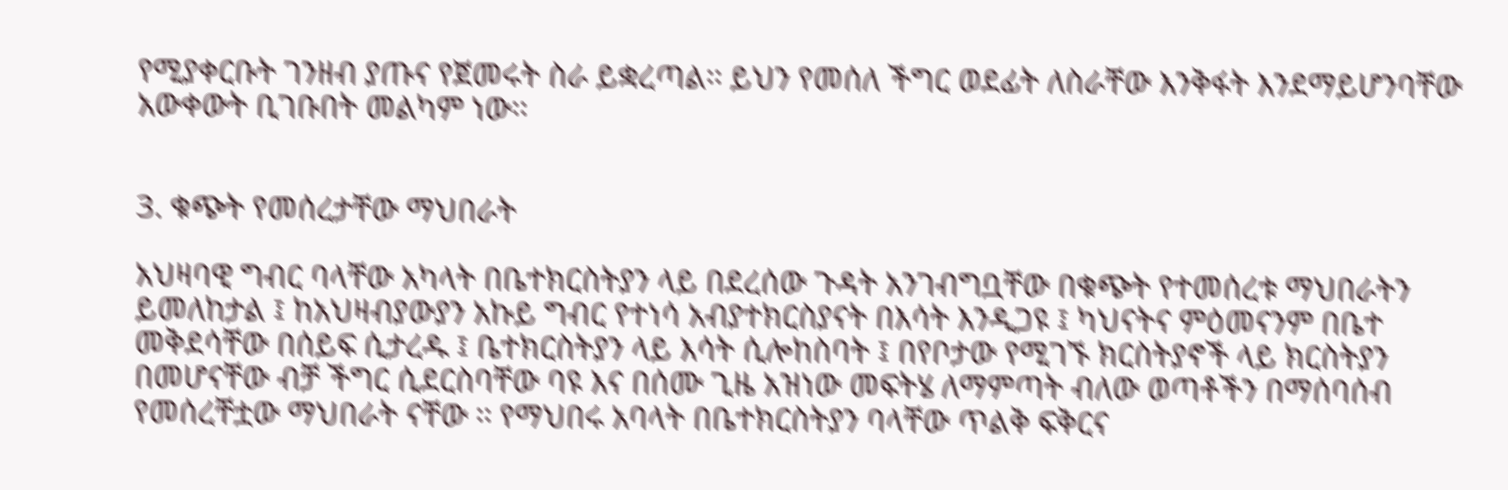የሚያቀርቡት ገንዘብ ያጡና የጀመሩት ስራ ይቋረጣል፡፡ ይህን የመሰለ ችግር ወደፊት ለስራቸው እንቅፋት እንደማይሆንባቸው አውቀውት ቢገቡበት መልካም ነው፡፡


3. ቁጭት የመሰረታቸው ማህበራት

አህዛባዊ ግብር ባላቸው አካላት በቤተክርስትያን ላይ በደረሰው ጉዳት አንገብግቧቸው በቁጭት የተመሰረቱ ማህበራትን ይመለከታል ፤ ከአህዛብያውያን አኩይ ግብር የተነሳ አብያተክርስያናት በእሳት እንዲጋዩ ፤ ካህናትና ምዕመናንም በቤተ መቅደሳቸው በሰይፍ ሲታረዱ ፤ ቤተክርስትያን ላይ እሳት ሲሎከስባት ፤ በየቦታው የሚገኙ ክርስትያኖች ላይ ክርስትያን በመሆናቸው ብቻ ችግር ሲደርስባቸው ባዩ እና በሰሙ ጊዜ አዝነው መፍትሄ ለማምጣት ብለው ወጣቶችን በማሰባሰብ የመሰረቸቷው ማህበራት ናቸው ፡፡ የማህበሩ አባላት በቤተክርስትያን ባላቸው ጥልቅ ፍቅርና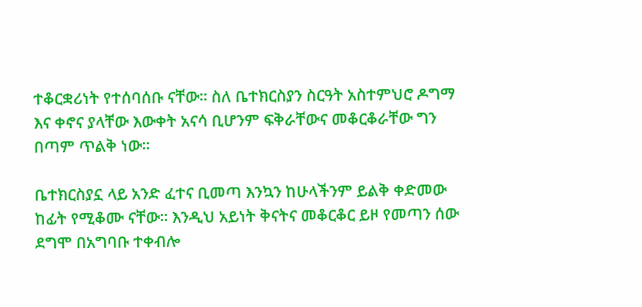ተቆርቋሪነት የተሰባሰቡ ናቸው፡፡ ስለ ቤተክርስያን ስርዓት አስተምህሮ ዶግማ እና ቀኖና ያላቸው እውቀት አናሳ ቢሆንም ፍቅራቸውና መቆርቆራቸው ግን በጣም ጥልቅ ነው፡፡

ቤተክርስያኗ ላይ አንድ ፈተና ቢመጣ እንኳን ከሁላችንም ይልቅ ቀድመው ከፊት የሚቆሙ ናቸው፡፡ እንዲህ አይነት ቅናትና መቆርቆር ይዞ የመጣን ሰው ደግሞ በአግባቡ ተቀብሎ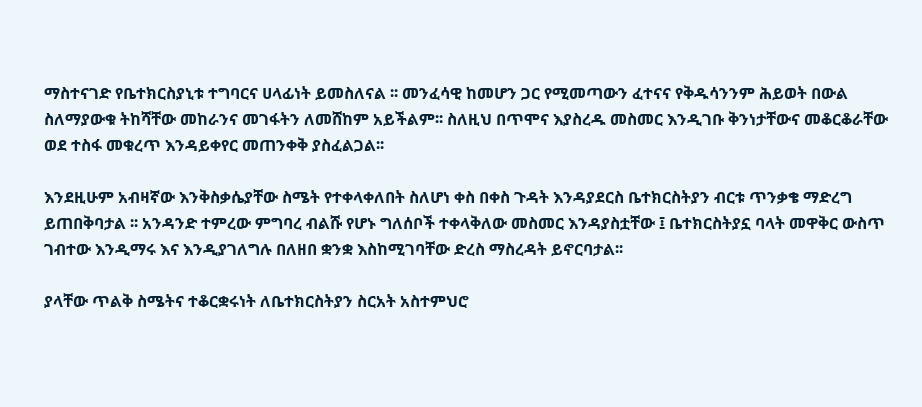ማስተናገድ የቤተክርስያኒቱ ተግባርና ሀላፊነት ይመስለናል ፡፡ መንፈሳዊ ከመሆን ጋር የሚመጣውን ፈተናና የቅዱሳንንም ሕይወት በውል ስለማያውቁ ትከሻቸው መከራንና መገፋትን ለመሸከም አይችልም፡፡ ስለዚህ በጥሞና እያስረዱ መስመር እንዲገቡ ቅንነታቸውና መቆርቆራቸው ወደ ተስፋ መቁረጥ እንዳይቀየር መጠንቀቅ ያስፈልጋል፡፡

እንደዚሁም አብዛኛው እንቅስቃሴያቸው ስሜት የተቀላቀለበት ስለሆነ ቀስ በቀስ ጉዳት እንዳያደርስ ቤተክርስትያን ብርቱ ጥንቃቄ ማድረግ ይጠበቅባታል ፡፡ አንዳንድ ተምረው ምግባረ ብልሹ የሆኑ ግለሰቦች ተቀላቅለው መስመር እንዳያስቷቸው ፤ ቤተክርስትያኗ ባላት መዋቅር ውስጥ ገብተው እንዲማሩ እና እንዲያገለግሉ በለዘበ ቋንቋ እስከሚገባቸው ድረስ ማስረዳት ይኖርባታል፡፡

ያላቸው ጥልቅ ስሜትና ተቆርቋሩነት ለቤተክርስትያን ስርአት አስተምህሮ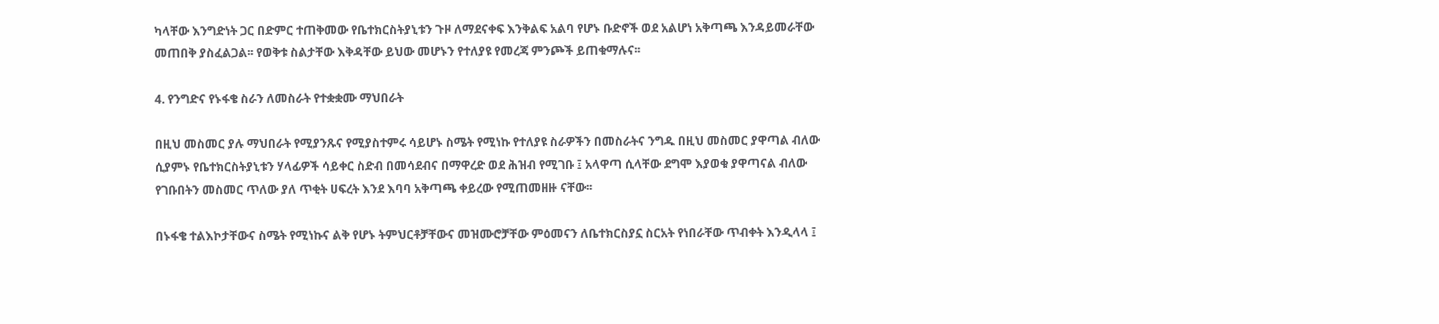ካላቸው እንግድነት ጋር በድምር ተጠቅመው የቤተክርስትያኒቱን ጉዞ ለማደናቀፍ እንቅልፍ አልባ የሆኑ ቡድኖች ወደ አልሆነ አቅጣጫ እንዳይመራቸው መጠበቅ ያስፈልጋል፡፡ የወቅቱ ስልታቸው እቅዳቸው ይህው መሆኑን የተለያዩ የመረጃ ምንጮች ይጠቁማሉና፡፡

4. የንግድና የኑፋቄ ስራን ለመስራት የተቋቋሙ ማህበራት

በዚህ መስመር ያሉ ማህበራት የሚያንጹና የሚያስተምሩ ሳይሆኑ ስሜት የሚነኩ የተለያዩ ስራዎችን በመስራትና ንግዱ በዚህ መስመር ያዋጣል ብለው ሲያምኑ የቤተክርስትያኒቱን ሃላፊዎች ሳይቀር ስድብ በመሳደብና በማዋረድ ወደ ሕዝብ የሚገቡ ፤ አላዋጣ ሲላቸው ደግሞ እያወቁ ያዋጣናል ብለው የገቡበትን መስመር ጥለው ያለ ጥቂት ሀፍረት እንደ እባባ አቅጣጫ ቀይረው የሚጠመዘዙ ናቸው፡፡

በኑፋቄ ተልእኮታቸውና ስሜት የሚነኩና ልቅ የሆኑ ትምህርቶቻቸውና መዝሙሮቻቸው ምዕመናን ለቤተክርስያኗ ስርአት የነበራቸው ጥብቀት እንዲላላ ፤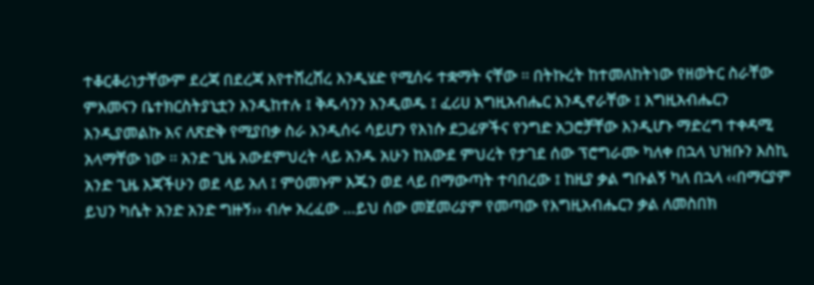ተቆርቆሪነታቸውም ደረጃ በደረጃ እየተሸረሸረ እንዲሄድ የሚሰሩ ተቋማት ናቸው ፡፡ በትኩረት ከተመለከትነው የዘወትር ስራቸው ምእመናን ቤተክርስትያኒቷን እንዲከተሉ ፤ ቅዱሳንን እንዲወዱ ፤ ፈሪሀ እግዚአብሔር እንዲኖራቸው ፤ እግዚአብሔርን እንዲያመልኩ እና ለጽድቅ የሚያበቃ ስራ እንዲሰሩ ሳይሆን የእነሱ ደጋፊዎችና የንግድ አጋሮቻቸው እንዲሆኑ ማድረግ ተቀዳሚ አላማቸው ነው ፡፡ አንድ ጊዜ አውደምህረት ላይ አንዱ አሁን ከአውደ ምህረት የታገደ ሰው ፕሮግራሙ ካለቀ በኋላ ህዝቡን እስኪ አንድ ጊዜ እጃችሁን ወደ ላይ አለ ፤ ምዕመኑም እጁን ወደ ላይ በማውጣት ተባበረው ፤ ከዚያ ቃል ግቡልኝ ካለ በኋላ ‹‹በማርያም ይህን ካሴት አንድ አንድ ግዙኝ›› ብሎ አረፈው …ይህ ሰው መጀመሪያም የመጣው የእግዚአብሔርን ቃል ለመስበክ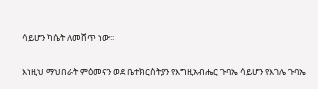ሳይሆን ካሴት ለመሸጥ ነው፡፡

እነዚህ ማህበራት ምዕመናን ወደ ቤተክርስትያን የእግዚአብሔር ጉባኤ ሳይሆን የእገሌ ጉባኤ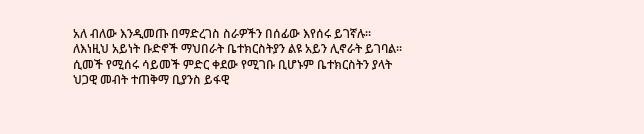አለ ብለው እንዲመጡ በማድረገስ ስራዎችን በሰፊው እየሰሩ ይገኛሉ፡፡ ለእነዚህ አይነት ቡድኖች ማህበራት ቤተክርስትያን ልዩ አይን ሊኖራት ይገባል፡፡ ሲመች የሚሰሩ ሳይመች ምድር ቀደው የሚገቡ ቢሆኑም ቤተክርስትን ያላት ህጋዊ መብት ተጠቅማ ቢያንስ ይፋዊ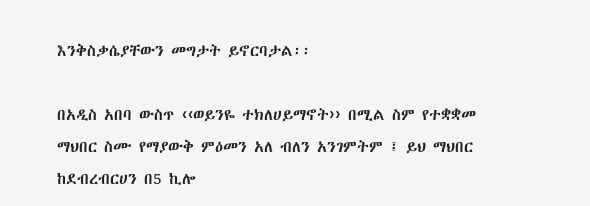እንቅስቃሴያቸውን መግታት ይኖርባታል፡፡

በአዲስ አበባ ውስጥ ‹‹ወይንዬ ተክለሀይማኖት›› በሚል ስም የተቋቋመ ማህበር ስሙ የማያውቅ ምዕመን አለ ብለን አንገምትም ፤ ይህ ማህበር ከደብረብርሀን በ5 ኪሎ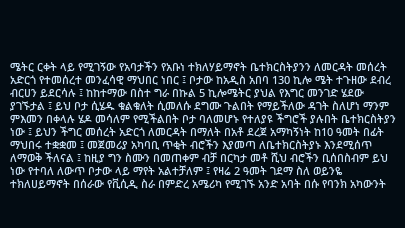ሜትር ርቀት ላይ የሚገኝው የአባታችን የአቡነ ተክለሃይማኖት ቤተክርስትያንን ለመርዳት መሰረት አድርጎ የተመሰረተ መንፈሳዊ ማህበር ነበር ፤ ቦታው ከአዲስ አበባ 130 ኪሎ ሜት ተጉዘው ደብረ ብርሀን ይደርሳሉ ፤ ከከተማው በስተ ግራ በኩል 5 ኪሎሜትር ያህል የእግር መንገድ ሄደው ያገኙታል ፤ ይህ ቦታ ሲሄዱ ቁልቁለት ሲመለሱ ደግሙ ጉልበት የማይችለው ዳገት ስለሆነ ማንም ምእመን በቀላሉ ሄዶ መሳለም የሚችልበት ቦታ ባለመሆኑ የተለያዩ ችግሮች ያሉበት ቤተክርስትያን ነው ፤ ይህን ችግር መሰረት አድርጎ ለመርዳት በማለት በአቶ ደረጀ አማካኝነት ከ10 ዓመት በፊት ማህበሩ ተቋቋመ ፤ መጀመሪያ አካባቢ ጥቂት ብሮችን እያመጣ ለቤተክርስትያኑ እንደሚሰጥ ለማወቅ ችለናል ፤ ከዚያ ግን ስሙን በመጠቀም ብቻ በርካታ መቶ ሺህ ብሮችን ቢሰበስብም ይህ ነው የተባለ ለውጥ ቦታው ላይ ማየት አልተቻለም ፤ የዛሬ 2 ዓመት ገደማ ስለ ወይንዬ ተክለሀይማኖት በሰራው የቪሲዲ ስራ በምድረ አሜሪካ የሚገኙ አንድ አባት በሱ የባንክ አካውንት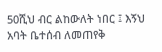50ሺህ ብር ልከውለት ነበር ፤ እኝህ አባት ቤተሰብ ለመጠየቅ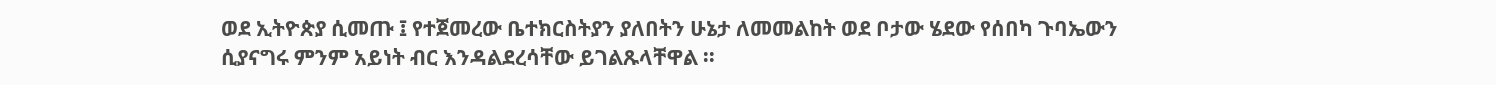ወደ ኢትዮጵያ ሲመጡ ፤ የተጀመረው ቤተክርስትያን ያለበትን ሁኔታ ለመመልከት ወደ ቦታው ሄደው የሰበካ ጉባኤውን ሲያናግሩ ምንም አይነት ብር እንዳልደረሳቸው ይገልጹላቸዋል ፡፡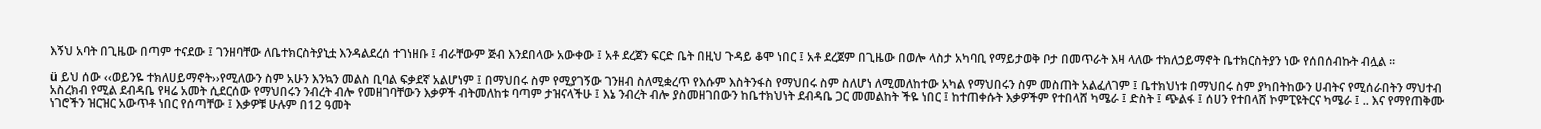እኝህ አባት በጊዜው በጣም ተናደው ፤ ገንዘባቸው ለቤተክርስትያኒቷ እንዳልደረሰ ተገነዘቡ ፤ ብራቸውም ጅብ እንደበላው አውቀው ፤ አቶ ደረጀን ፍርድ ቤት በዚህ ጉዳይ ቆሞ ነበር ፤ አቶ ደረጀም በጊዜው በወሎ ላስታ አካባቢ የማይታወቅ ቦታ በመጥራት እዛ ላለው ተክለኃይማኖት ቤተክርስትያን ነው የሰበሰብኩት ብሏል ፡፡

ü ይህ ሰው ‹‹ወይንዬ ተክለሀይማኖት››የሚለውን ስም አሁን እንኳን መልስ ቢባል ፍቃደኛ አልሆነም ፤ በማህበሩ ስም የሚያገኝው ገንዘብ ስለሚቋረጥ የእሱም እስትንፋስ የማህበሩ ስም ስለሆነ ለሚመለከተው አካል የማህበሩን ስም መስጠት አልፈለገም ፤ ቤተክህነቱ በማህበሩ ስም ያካበትከውን ሀብትና የሚሰራበትን ማህተብ አስረክብ የሚል ደብዳቤ የዛሬ አመት ሲደርሰው የማህበሩን ንብረት ብሎ የመዘገባቸውን እቃዎች ብትመለከቱ ባጣም ታዝናላችሁ ፤ እኔ ንብረት ብሎ ያስመዘገበውን ከቤተክህነት ደብዳቤ ጋር መመልከት ችዬ ነበር ፤ ከተጠቀሱት እቃዎችም የተበላሸ ካሜራ ፤ ድስት ፤ ጭልፋ ፤ ሰሀን የተበላሸ ኮምፒዩትርና ካሜራ ፤ .. እና የማየጠቅሙ ነገሮችን ዝርዝር አውጥቶ ነበር የሰጣቸው ፤ እቃዎቹ ሁሉም በ12 ዓመት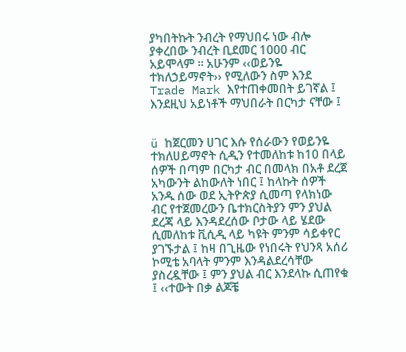ያካበትኩት ንብረት የማህበሩ ነው ብሎ ያቀረበው ንብረት ቢደመር 1000 ብር አይሞላም ፡፡ አሁንም ‹‹ወይንዬ ተክለኃይማኖት›› የሚለውን ስም እንደ Trade Mark እየተጠቀመበት ይገኛል ፤ እንደዚህ አይነቶች ማህበራት በርካታ ናቸው ፤


ü ከጀርመን ሀገር እሱ የሰራውን የወይንዬ ተክለሀይማኖት ሲዲን የተመለከቱ ከ10 በላይ ሰዎች በጣም በርካታ ብር በመላክ በአቶ ደረጀ አካውንት ልከውለት ነበር ፤ ከላኩት ሰዎች አንዱ ሰው ወደ ኢትዮጵያ ሲመጣ የላክነው ብር የተጀመረውን ቤተክርስትያን ምን ያህል ደረጃ ላይ እንዳደረሰው ቦታው ላይ ሄደው ሲመለከቱ ቪሲዲ ላይ ካዩት ምንም ሳይቀየር ያገኙታል ፤ ከዛ በጊዜው የነበሩት የህንጻ አሰሪ ኮሚቴ አባላት ምንም እንዳልደረሳቸው ያስረዷቸው ፤ ምን ያህል ብር እንደላኩ ሲጠየቁ ፤ ‹‹ተውት በቃ ልጆቼ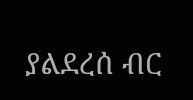ያልደረሰ ብር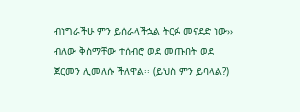ብነግራችሁ ምን ይሰራላችኋል ትርፉ መናደድ ነው›› ብለው ቅስማቸው ተሰብሮ ወደ መጡበት ወደ ጀርመን ሊመለሱ ችለዋል፡፡ (ይህስ ምን ይባላል?)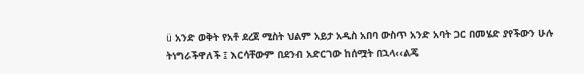ü አንድ ወቅት የአቶ ደረጀ ሚስት ህልም አይታ አዲስ አበባ ውስጥ አንድ አባት ጋር በመሄድ ያየችውን ሁሉ ትነግራችዋለች ፤ እርሳቸውም በደንብ አድርገው ከሰሟት በኋላ‹‹ልጄ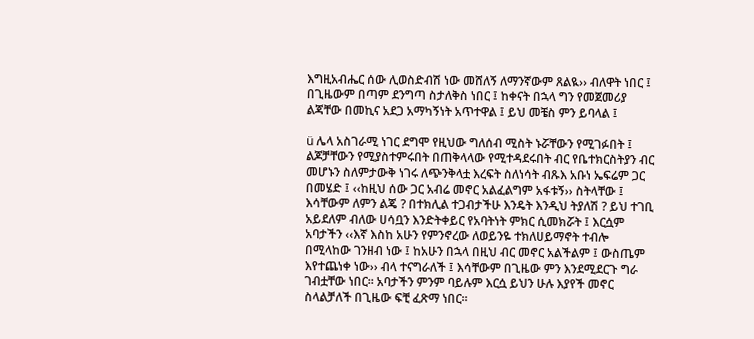እግዚአብሔር ሰው ሊወስድብሽ ነው መሸለኝ ለማንኛውም ጸልዪ›› ብለዋት ነበር ፤ በጊዜውም በጣም ደንግጣ ስታለቅስ ነበር ፤ ከቀናት በኋላ ግን የመጀመሪያ ልጃቸው በመኪና አደጋ አማካኝነት አጥተዋል ፤ ይህ መቼስ ምን ይባላል ፤

ü ሌላ አስገራሚ ነገር ደግሞ የዚህው ግለሰብ ሚስት ኑሯቸውን የሚገፉበት ፤ ልጆቻቸውን የሚያስተምሩበት በጠቅላላው የሚተዳደሩበት ብር የቤተክርስትያን ብር መሆኑን ስለምታውቅ ነገሩ ለጭንቅላቷ እረፍት ስለነሳት ብጹእ አቡነ ኤፍሬም ጋር በመሄድ ፤ ‹‹ከዚህ ሰው ጋር አብሬ መኖር አልፈልግም አፋቱኝ›› ስትላቸው ፤ እሳቸውም ለምን ልጄ ? በተክሊል ተጋብታችሁ እንዴት እንዲህ ትያለሽ ? ይህ ተገቢ አይደለም ብለው ሀሳቧን እንድትቀይር የአባትነት ምክር ሲመክሯት ፤ እርሷም አባታችን ‹‹እኛ እስከ አሁን የምንኖረው ለወይንዬ ተክለሀይማኖት ተብሎ በሚላከው ገንዘብ ነው ፤ ከአሁን በኋላ በዚህ ብር መኖር አልችልም ፤ ውስጤም እየተጨነቀ ነው›› ብላ ተናግራለች ፤ እሳቸውም በጊዜው ምን እንደሚደርጉ ግራ ገብቷቸው ነበር፡፡ አባታችን ምንም ባይሉም እርሷ ይህን ሁሉ እያየች መኖር ስላልቻለች በጊዜው ፍቺ ፈጽማ ነበር፡፡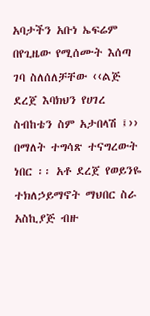አባታችን አቡነ ኤፍሬም በየጊዜው የሚሰሙት እሰጣ ገባ ስለሰለቻቸው ‹‹ልጅ ደረጀ እባክህን የሀገረ ስብከቴን ስም አታበላሽ ፤›› በማለት ተግሳጽ ተናግረውት ነበር ፡፡ አቶ ደረጀ የወይንዬ ተክለኃይማኖት ማህበር ስራ አስኪያጅ ብዙ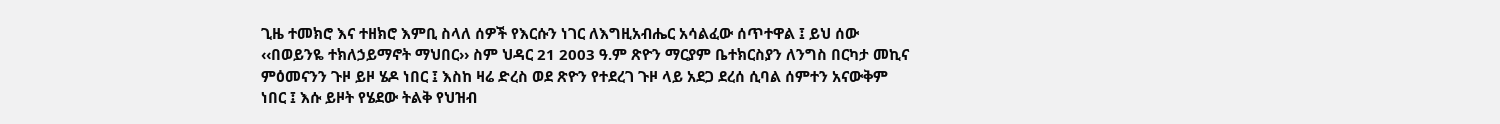ጊዜ ተመክሮ እና ተዘክሮ እምቢ ስላለ ሰዎች የእርሱን ነገር ለእግዚአብሔር አሳልፈው ሰጥተዋል ፤ ይህ ሰው ‹‹በወይንዬ ተክለኃይማኖት ማህበር›› ስም ህዳር 21 2003 ዓ.ም ጽዮን ማርያም ቤተክርስያን ለንግስ በርካታ መኪና ምዕመናንን ጉዞ ይዞ ሄዶ ነበር ፤ እስከ ዛሬ ድረስ ወደ ጽዮን የተደረገ ጉዞ ላይ አደጋ ደረሰ ሲባል ሰምተን አናውቅም ነበር ፤ እሱ ይዞት የሄደው ትልቅ የህዝብ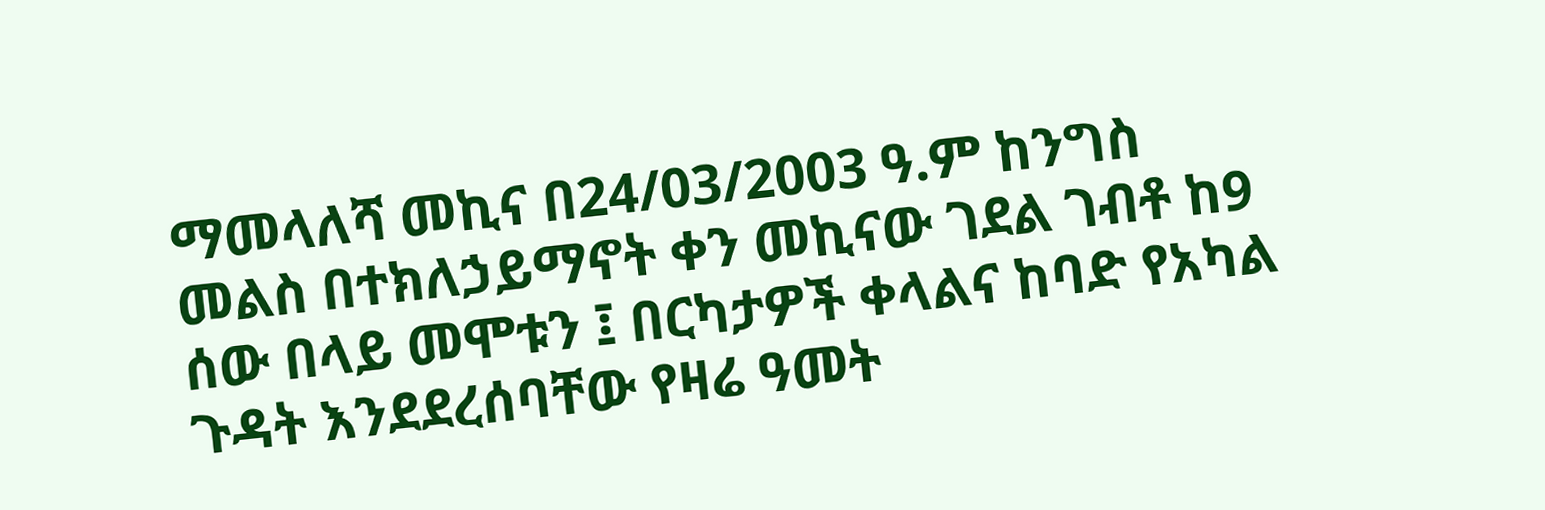ማመላለሻ መኪና በ24/03/2003 ዓ.ም ከንግስ መልስ በተክለኃይማኖት ቀን መኪናው ገደል ገብቶ ከ9 ሰው በላይ መሞቱን ፤ በርካታዎች ቀላልና ከባድ የአካል ጉዳት እንደደረሰባቸው የዛሬ ዓመት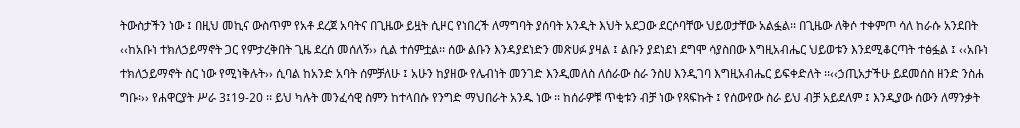ትውስታችን ነው ፤ በዚህ መኪና ውስጥም የአቶ ደረጀ አባትና በጊዜው ይዟት ሲዞር የነበረች ለማግባት ያሰባት አንዲት እህት አደጋው ደርሶባቸው ህይወታቸው አልፏል፡፡ በጊዜው ለቅሶ ተቀምጦ ሳለ ከራሱ አንደበት ‹‹ከአቡነ ተክለኃይማኖት ጋር የምታረቅበት ጊዜ ደረሰ መሰለኝ›› ሲል ተሰምቷል፡፡ ሰው ልቡን እንዳያደነድን መጽሀፉ ያዛል ፤ ልቡን ያደነደነ ደግሞ ሳያስበው እግዚአብሔር ህይወቱን እንደሚቆርጣት ተፅፏል ፤ ‹‹አቡነ ተክለኃይማኖት ስር ነው የሚነቅሉት›› ሲባል ከአንድ አባት ሰምቻለሁ ፤ አሁን ከያዘው የሌብነት መንገድ እንዲመለስ ለሰራው ስራ ንስሀ እንዲገባ እግዚአብሔር ይፍቀድለት ፡፡‹‹ኃጢአታችሁ ይደመሰስ ዘንድ ንስሐ ግቡ፡›› የሐዋርያት ሥራ 3፤19-20 ፡፡ ይህ ካሉት መንፈሳዊ ስምን ከተላበሱ የንግድ ማህበራት አንዱ ነው ፡፡ ከሰራዎቹ ጥቂቱን ብቻ ነው የጻፍኩት ፤ የሰውየው ስራ ይህ ብቻ አይደለም ፤ እንዲያው ሰውን ለማንቃት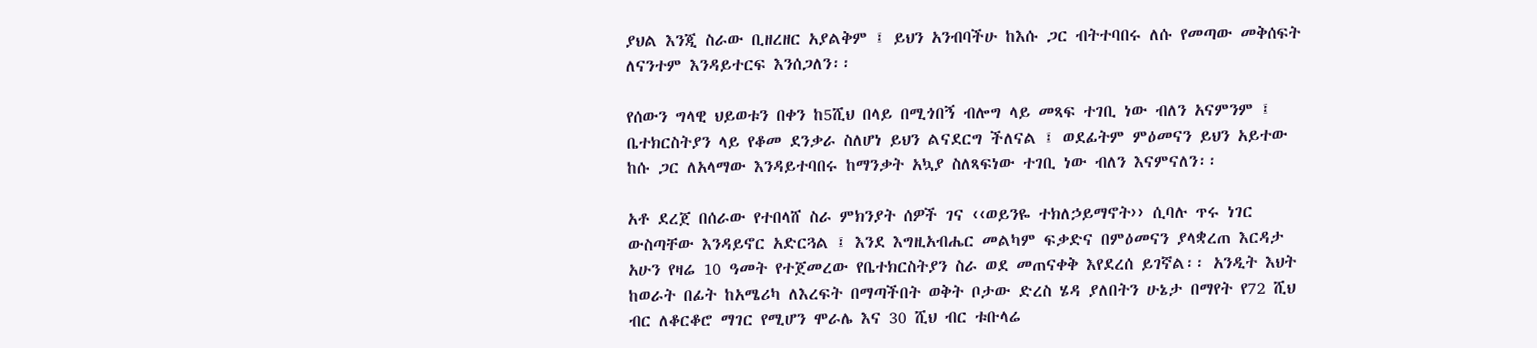ያህል እንጂ ስራው ቢዘረዘር አያልቅም ፤ ይህን አንብባችሁ ከእሱ ጋር ብትተባበሩ ለሱ የመጣው መቅሰፍት ለናንተም እንዳይተርፍ እንሰጋለን፡፡

የሰውን ግላዊ ህይወቱን በቀን ከ5ሺህ በላይ በሚጎበኝ ብሎግ ላይ መጻፍ ተገቢ ነው ብለን አናምንም ፤ ቤተክርስትያን ላይ የቆመ ደንቃራ ስለሆነ ይህን ልናደርግ ችለናል ፤ ወደፊትም ምዕመናን ይህን አይተው ከሱ ጋር ለአላማው እንዳይተባበሩ ከማንቃት አኳያ ስለጻፍነው ተገቢ ነው ብለን እናምናለን፡፡

አቶ ደረጀ በሰራው የተበላሸ ስራ ምክንያት ሰዎች ገና ‹‹ወይንዬ ተክለኃይማኖት›› ሲባሉ ጥሩ ነገር ውስጣቸው እንዳይኖር አድርጓል ፤ እንደ እግዚአብሔር መልካም ፍቃድና በምዕመናን ያላቋረጠ እርዳታ አሁን የዛሬ 10 ዓመት የተጀመረው የቤተክርስትያን ስራ ወደ መጠናቀቅ እየደረሰ ይገኛል፡፡ አንዲት እህት ከወራት በፊት ከአሜሪካ ለእረፍት በማጣችበት ወቅት ቦታው ድረስ ሄዳ ያለበትን ሁኔታ በማየት የ72 ሺህ ብር ለቆርቆሮ ማገር የሚሆን ሞራሌ እና 30 ሺህ ብር ቱቡላሬ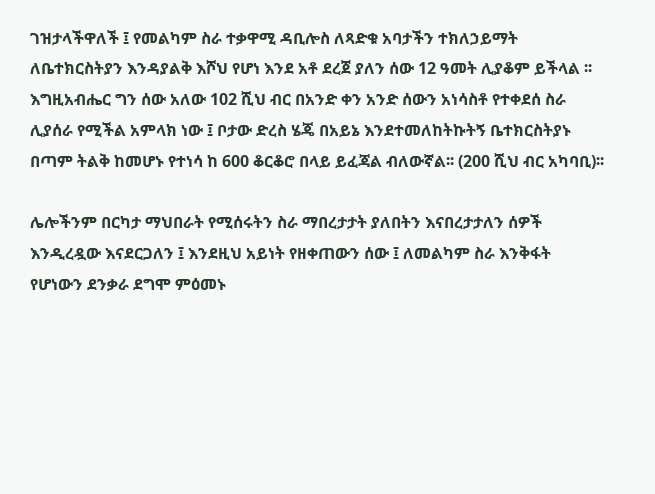ገዝታላችዋለች ፤ የመልካም ስራ ተቃዋሚ ዳቢሎስ ለጻድቁ አባታችን ተክለኃይማት ለቤተክርስትያን እንዳያልቅ እሾህ የሆነ እንደ አቶ ደረጀ ያለን ሰው 12 ዓመት ሊያቆም ይችላል ፡፡ እግዚአብሔር ግን ሰው አለው 102 ሺህ ብር በአንድ ቀን አንድ ሰውን አነሳስቶ የተቀደሰ ስራ ሊያሰራ የሚችል አምላክ ነው ፤ ቦታው ድረስ ሄጄ በአይኔ እንደተመለከትኩትኝ ቤተክርስትያኑ በጣም ትልቅ ከመሆኑ የተነሳ ከ 600 ቆርቆሮ በላይ ይፈጃል ብለውኛል፡፡ (200 ሺህ ብር አካባቢ)፡፡

ሌሎችንም በርካታ ማህበራት የሚሰሩትን ስራ ማበረታታት ያለበትን እናበረታታለን ሰዎች እንዲረዷው እናደርጋለን ፤ እንደዚህ አይነት የዘቀጠውን ሰው ፤ ለመልካም ስራ እንቅፋት የሆነውን ደንቃራ ደግሞ ምዕመኑ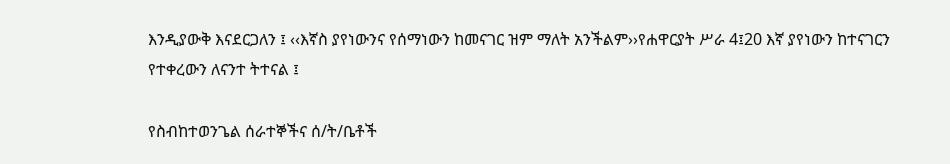እንዲያውቅ እናደርጋለን ፤ ‹‹እኛስ ያየነውንና የሰማነውን ከመናገር ዝም ማለት አንችልም››የሐዋርያት ሥራ 4፤20 እኛ ያየነውን ከተናገርን የተቀረውን ለናንተ ትተናል ፤

የስብከተወንጌል ሰራተኞችና ሰ/ት/ቤቶች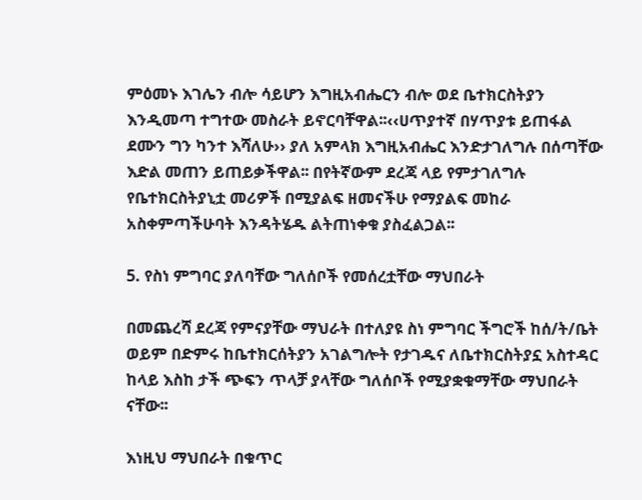ምዕመኑ እገሌን ብሎ ሳይሆን እግዚአብሔርን ብሎ ወደ ቤተክርስትያን እንዲመጣ ተግተው መስራት ይኖርባቸዋል፡፡‹‹ሀጥያተኛ በሃጥያቱ ይጠፋል ደሙን ግን ካንተ እሻለሁ›› ያለ አምላክ እግዚአብሔር እንድታገለግሉ በሰጣቸው እድል መጠን ይጠይቃችዋል፡፡ በየትኛውም ደረጃ ላይ የምታገለግሉ የቤተክርስትያኒቷ መሪዎች በሚያልፍ ዘመናችሁ የማያልፍ መከራ አስቀምጣችሁባት እንዳትሄዱ ልትጠነቀቁ ያስፈልጋል፡፡

5. የስነ ምግባር ያለባቸው ግለሰቦች የመሰረቷቸው ማህበራት

በመጨረሻ ደረጃ የምናያቸው ማህራት በተለያዩ ስነ ምግባር ችግሮች ከሰ/ት/ቤት ወይም በድምሩ ከቤተክርሰትያን አገልግሎት የታገዱና ለቤተክርስትያኗ አስተዳር ከላይ እስከ ታች ጭፍን ጥላቻ ያላቸው ግለሰቦች የሚያቋቁማቸው ማህበራት ናቸው፡፡

እነዚህ ማህበራት በቁጥር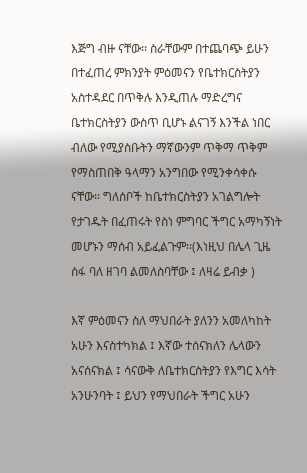እጅግ ብዙ ናቸው፡፡ ስራቸውም በተጨባጭ ይሁን በተፈጠረ ምክንያት ምዕመናን የቤተክርስትያን አስተዳደር በጥቅሉ እንዲጠሉ ማድረግና ቤተክርስትያን ውስጥ ቢሆኑ ልናገኝ እንችል ነበር ብለው የሚያስቡትን ማኛውንም ጥቅማ ጥቅም የማስጠበቅ ዓላማን አንግበው የሚንቀሳቀሱ ናቸው፡፡ ግለሰቦች ከቤተክርስትያን አገልግሎት የታገዱት በፈጠሩት የስነ ምግባር ችግር አማካኝነት መሆኑን ማሰብ አይፈልጉም፡፡(እነዚህ በሌላ ጊዜ ሰፋ ባለ ዘገባ ልመለስባቸው ፤ ለዛሬ ይብቃ )

እኛ ምዕመናን ስለ ማህበራት ያለንን አመለካከት አሁን እናስተካክል ፤ እኛው ተሰናክለን ሌላውን አናሰናክል ፤ ሳናውቅ ለቤተክርስትያን የእግር እሳት አንሁንባት ፤ ይህን የማህበራት ችግር አሁን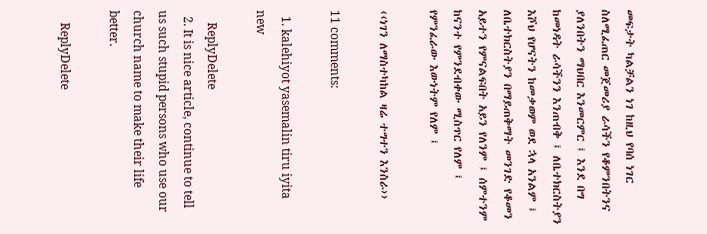መፍታት ካልቻልን ነገ ከዚህ የባሰ ነገር ስለሚፈጠር መጀመሪያ ራሳችን የቆምንበትንና ያለንበትን ማህበር እንመርምር ፤ እንደ በግ ከመነዳት ራሳችንን እንጠብቅ ፤ ለቤተክርስትያን እሾህ የሆናትን ከመቃወም ወደ ኋላ አንልም ፤ ለቤተክርስትያን በማይጠቅማት መንገድ የቆመን አይተን የምናልፍበት አይን የለንም ፤ ሰምተንም ከናንተ የምንደብቀው ሚስጥር የለም ፤ የምንፈራው እውነትም የለም ፤

‹‹ነገን ለማስተካከል ዛሬ ተግተን እንስራ››

11 comments:

  1. kalehiyot yasemalin tiru iyita new

    ReplyDelete
  2. It is nice article, continue to tell us such stupid persons who use our church name to make their life better.

    ReplyDelete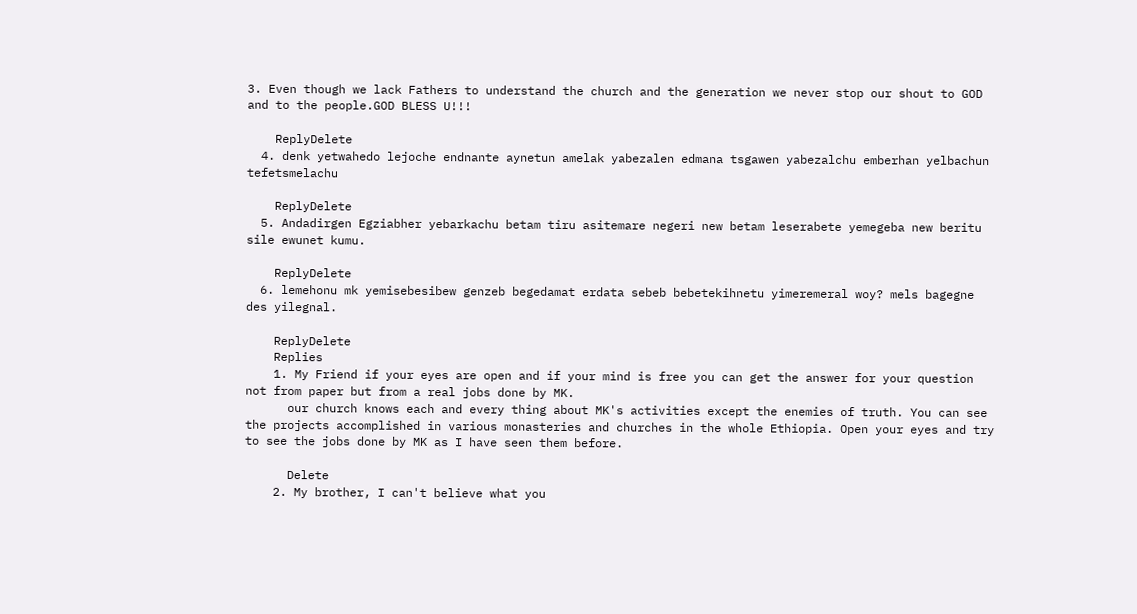3. Even though we lack Fathers to understand the church and the generation we never stop our shout to GOD and to the people.GOD BLESS U!!!

    ReplyDelete
  4. denk yetwahedo lejoche endnante aynetun amelak yabezalen edmana tsgawen yabezalchu emberhan yelbachun tefetsmelachu

    ReplyDelete
  5. Andadirgen Egziabher yebarkachu betam tiru asitemare negeri new betam leserabete yemegeba new beritu sile ewunet kumu.

    ReplyDelete
  6. lemehonu mk yemisebesibew genzeb begedamat erdata sebeb bebetekihnetu yimeremeral woy? mels bagegne des yilegnal.

    ReplyDelete
    Replies
    1. My Friend if your eyes are open and if your mind is free you can get the answer for your question not from paper but from a real jobs done by MK.
      our church knows each and every thing about MK's activities except the enemies of truth. You can see the projects accomplished in various monasteries and churches in the whole Ethiopia. Open your eyes and try to see the jobs done by MK as I have seen them before.

      Delete
    2. My brother, I can't believe what you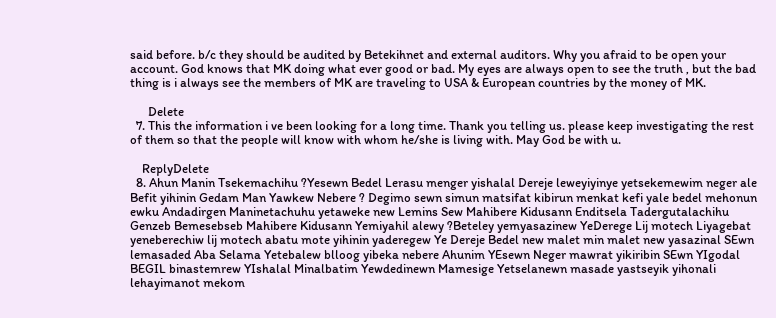said before. b/c they should be audited by Betekihnet and external auditors. Why you afraid to be open your account. God knows that MK doing what ever good or bad. My eyes are always open to see the truth , but the bad thing is i always see the members of MK are traveling to USA & European countries by the money of MK.

      Delete
  7. This the information i ve been looking for a long time. Thank you telling us. please keep investigating the rest of them so that the people will know with whom he/she is living with. May God be with u.

    ReplyDelete
  8. Ahun Manin Tsekemachihu ?Yesewn Bedel Lerasu menger yishalal Dereje leweyiyinye yetsekemewim neger ale Befit yihinin Gedam Man Yawkew Nebere ? Degimo sewn simun matsifat kibirun menkat kefi yale bedel mehonun ewku Andadirgen Maninetachuhu yetaweke new Lemins Sew Mahibere Kidusann Enditsela Tadergutalachihu Genzeb Bemesebseb Mahibere Kidusann Yemiyahil alewy ?Beteley yemyasazinew YeDerege Lij motech Liyagebat yeneberechiw lij motech abatu mote yihinin yaderegew Ye Dereje Bedel new malet min malet new yasazinal SEwn lemasaded Aba Selama Yetebalew blloog yibeka nebere Ahunim YEsewn Neger mawrat yikiribin SEwn YIgodal BEGIL binastemrew YIshalal Minalbatim Yewdedinewn Mamesige Yetselanewn masade yastseyik yihonali lehayimanot mekom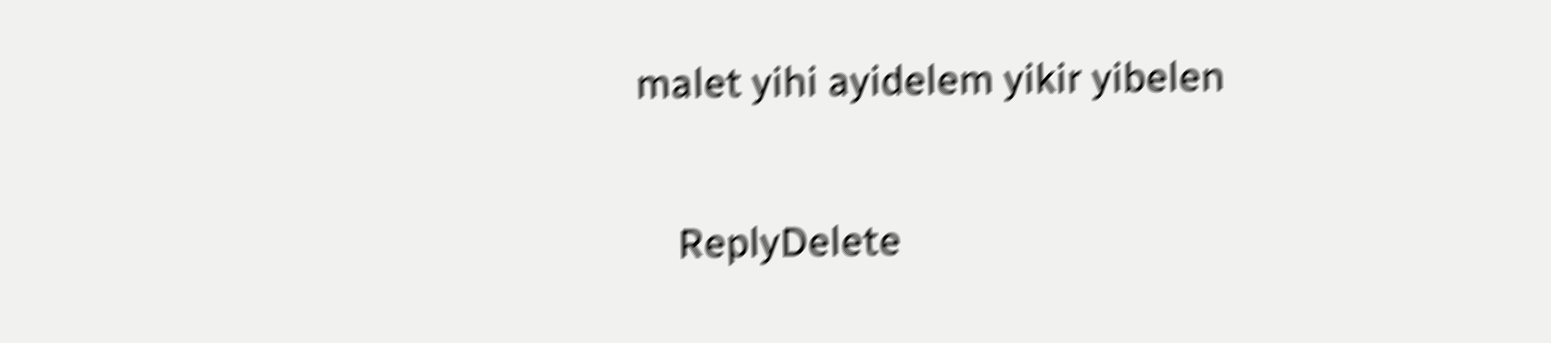malet yihi ayidelem yikir yibelen

    ReplyDelete